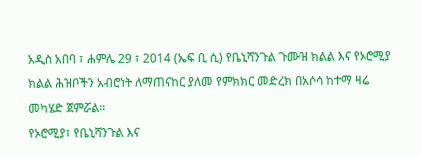አዲስ አበባ ፣ ሐምሌ 29 ፣ 2014 (ኤፍ ቢ ሲ) የቤኒሻንጉል ጉሙዝ ክልል እና የኦሮሚያ ክልል ሕዝቦችን አብሮነት ለማጠናከር ያለመ የምክክር መድረክ በአሶሳ ከተማ ዛሬ መካሄድ ጀምሯል።
የኦሮሚያ፣ የቤኒሻንጉል እና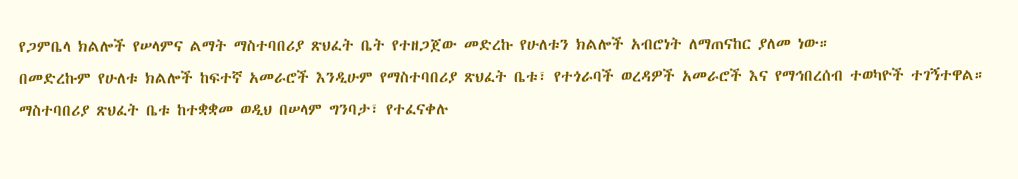የጋምቤላ ክልሎች የሠላምና ልማት ማስተባበሪያ ጽህፈት ቤት የተዘጋጀው መድረኩ የሁለቱን ክልሎች አብሮነት ለማጠናከር ያለመ ነው።
በመድረኩም የሁለቱ ክልሎች ከፍተኛ አመራሮች እንዲሁም የማስተባበሪያ ጽህፈት ቤቱ፣ የተጎራባች ወረዳዎች አመራሮች እና የማኅበረሰብ ተወካዮች ተገኝተዋል።
ማስተባበሪያ ጽህፈት ቤቱ ከተቋቋመ ወዲህ በሠላም ግንባታ፣ የተፈናቀሉ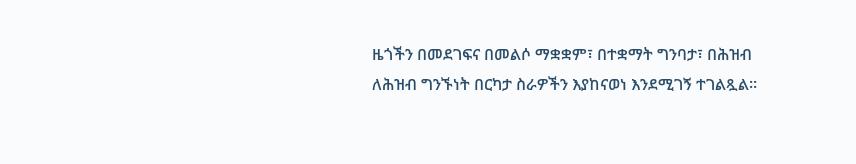ዜጎችን በመደገፍና በመልሶ ማቋቋም፣ በተቋማት ግንባታ፣ በሕዝብ ለሕዝብ ግንኙነት በርካታ ስራዎችን እያከናወነ እንደሚገኝ ተገልጿል።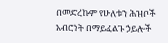በመድረኩም የሁለቱን ሕዝቦች አብሮነት በማይፈልጉ ኃይሎች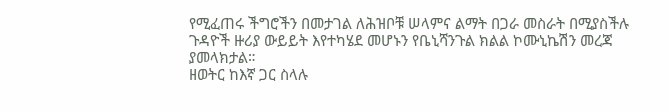የሚፈጠሩ ችግሮችን በመታገል ለሕዝቦቹ ሠላምና ልማት በጋራ መስራት በሚያስችሉ ጉዳዮች ዙሪያ ውይይት እየተካሄደ መሆኑን የቤኒሻንጉል ክልል ኮሙኒኬሽን መረጃ ያመላክታል።
ዘወትር ከእኛ ጋር ስላሉ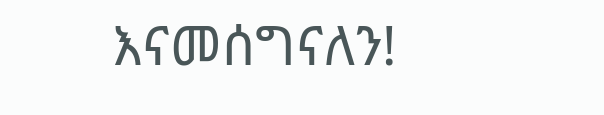እናመሰግናለን!